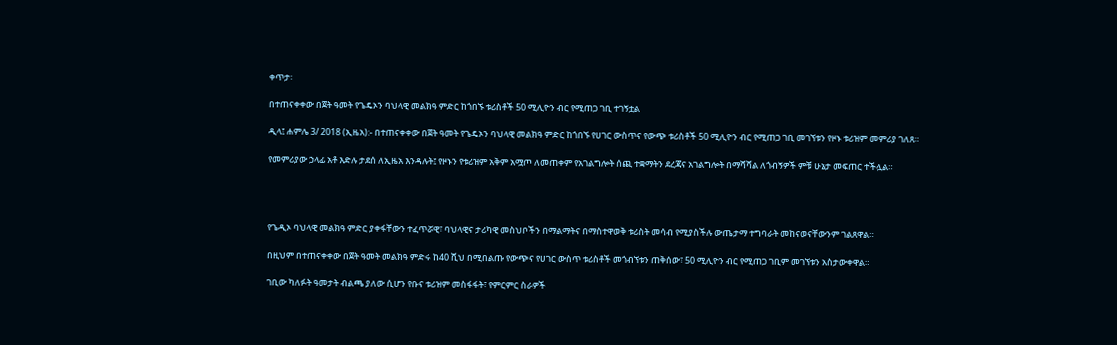ቀጥታ፡

በተጠናቀቀው በጀት ዓመት የጌዴኦን ባህላዊ መልክዓ ምድር ከጎበኙ ቱሪስቶች 50 ሚሊዮን ብር የሚጠጋ ገቢ ተገኝቷል

ዲላ፤ ሐምሌ 3/ 2018 (ኢዜአ):- በተጠናቀቀው በጀት ዓመት የጌዴኦን ባህላዊ መልክዓ ምድር ከጎበኙ የሀገር ውስጥና የውጭ ቱሪስቶች 50 ሚሊዮን ብር የሚጠጋ ገቢ መገኘቱን የዞኑ ቱሪዝም መምሪያ ገለጸ።

የመምሪያው ኃላፊ አቶ እድሉ ታደሰ ለኢዜአ እንዳሉት፤ የዞኑን የቱሪዝም አቅም አሟጦ ለመጠቀም የአገልግሎት ሰጪ ተቋማትን ደረጃና አገልግሎት በማሻሻል ለጎብኝዎች ምቹ ሁኔታ መፍጠር ተችሏል።




የጌዲኦ ባህላዊ መልክዓ ምድር ያቀፋቸውን ተፈጥሯዊ፣ ባህላዊና ታሪካዊ መስህቦችን በማልማትና በማስተዋወቅ ቱሪስት መሳብ የሚያስችሉ ውጤታማ ተግባራት መከናወናቸውንም ገልጸዋል።

በዚህም በተጠናቀቀው በጀት ዓመት መልክዓ ምድሩ ከ40 ሺህ በሚበልጡ የውጭና የሀገር ውስጥ ቱሪስቶች መጎብኘቱን ጠቅሰው፣ 50 ሚሊዮን ብር የሚጠጋ ገቢም መገኘቱን አስታውቀዋል።

ገቢው ካለፉት ዓመታት ብልጫ ያለው ሲሆን የቡና ቱሪዝም መስፋፋት፣ የምርምር ስራዎች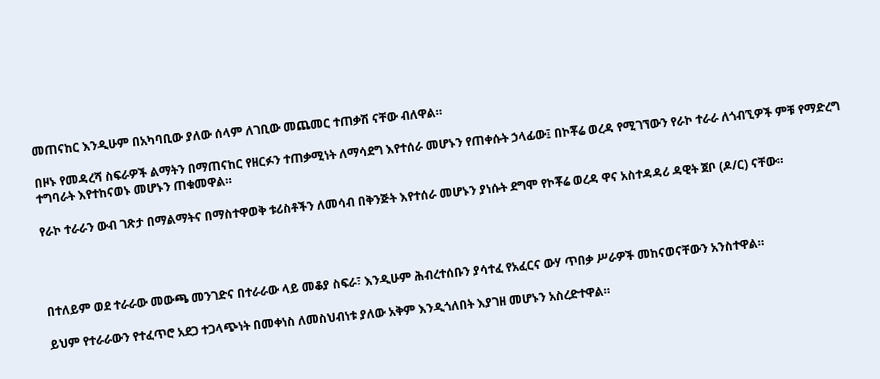መጠናከር እንዲሁም በአካባቢው ያለው ሰላም ለገቢው መጨመር ተጠቃሽ ናቸው ብለዋል።

በዞኑ የመዳረሻ ስፍራዎች ልማትን በማጠናከር የዘርፉን ተጠቃሚነት ለማሳደግ እየተሰራ መሆኑን የጠቀሱት ኃላፊው፤ በኮቾሬ ወረዳ የሚገኘውን የራኮ ተራራ ለጎብኚዎች ምቹ የማድረግ ተግባራት እየተከናወኑ መሆኑን ጠቁመዋል።

የራኮ ተራራን ውብ ገጽታ በማልማትና በማስተዋወቅ ቱሪስቶችን ለመሳብ በቅንጅት እየተሰራ መሆኑን ያነሱት ደግሞ የኮቾሬ ወረዳ ዋና አስተዳዳሪ ዳዊት ጀቦ (ዶ/ር) ናቸው።




በተለይም ወደ ተራራው መውጫ መንገድና በተራራው ላይ መቆያ ስፍራ፣ እንዲሁም ሕብረተሰቡን ያሳተፈ የአፈርና ውሃ ጥበቃ ሥራዎች መከናወናቸውን አንስተዋል።

ይህም የተራራውን የተፈጥሮ አደጋ ተጋላጭነት በመቀነስ ለመስህብነቱ ያለው አቅም እንዲጎለበት እያገዘ መሆኑን አስረድተዋል።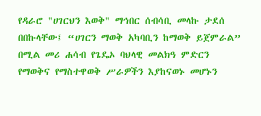የዳራሮ "ሀገርህን እወቅ" ማኅበር ሰብሳቢ መላኩ ታደሰ በበኩላቸው፤ “ሀገርን ማወቅ አካባቢን ከማወቅ ይጀምራል” በሚል መሪ ሐሳብ የጌዴኦ ባህላዊ መልክዓ ምድርን የማወቅና የማስተዋወቅ ሥራዎችን እያከናወኑ መሆኑን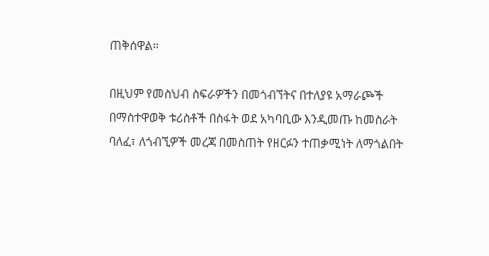ጠቅሰዋል።

በዚህም የመስህብ ስፍራዎችን በመጎብኘትና በተለያዩ አማራጮች በማስተዋወቅ ቱሪስቶች በስፋት ወደ አካባቢው እንዲመጡ ከመስራት ባለፈ፣ ለጎብኚዎች መረጃ በመስጠት የዘርፉን ተጠቃሚነት ለማጎልበት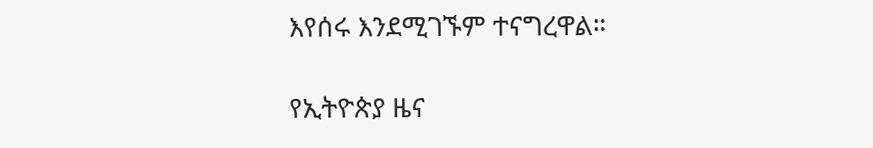እየሰሩ እንደሚገኙም ተናግረዋል።

የኢትዮጵያ ዜና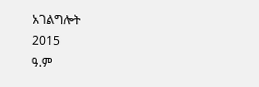አገልግሎት
2015
ዓ.ም